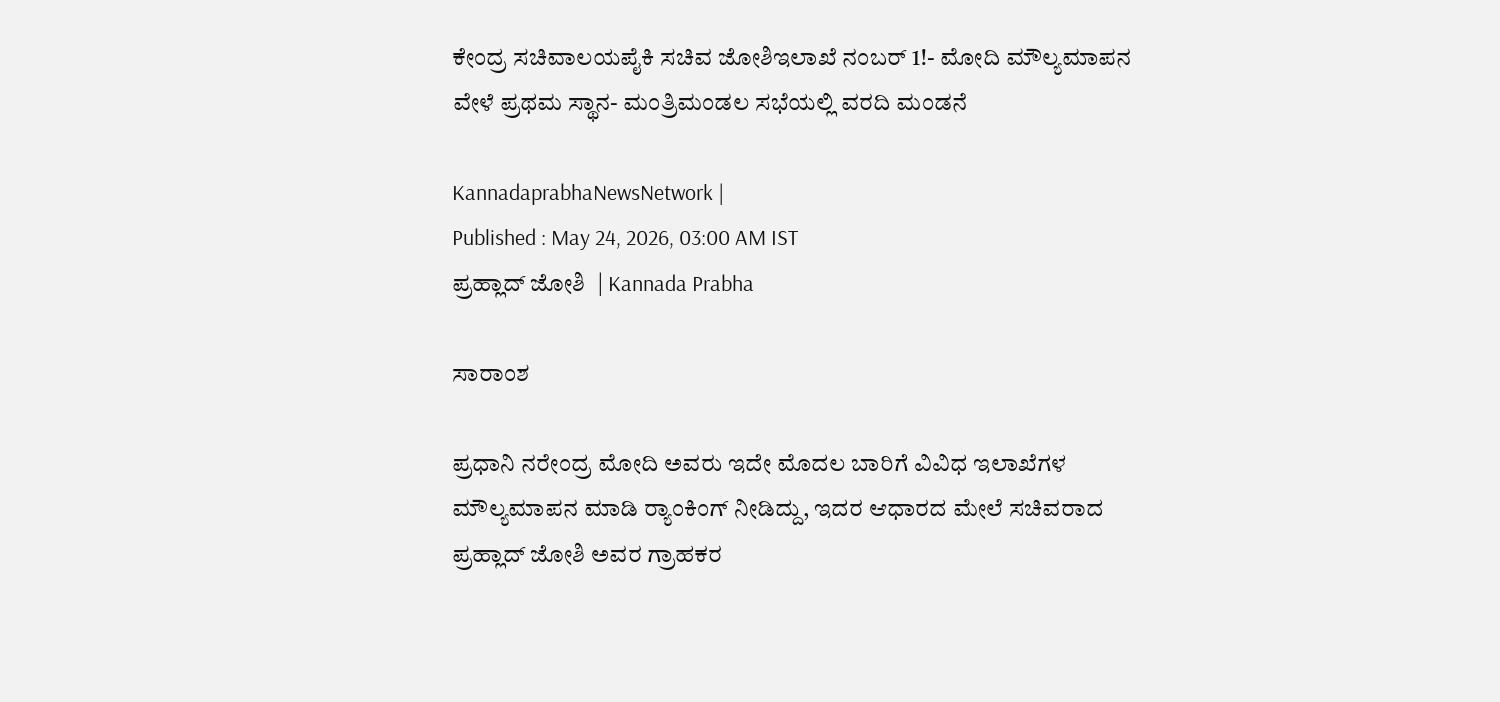ಕೇಂದ್ರ ಸಚಿವಾಲಯಪೈಕಿ ಸಚಿವ ಜೋಶಿಇಲಾಖೆ ನಂಬರ್‌ 1!- ಮೋದಿ ಮೌಲ್ಯಮಾಪನ ವೇಳೆ ಪ್ರಥಮ ಸ್ಥಾನ- ಮಂತ್ರಿಮಂಡಲ ಸಭೆಯಲ್ಲಿ ವರದಿ ಮಂಡನೆ

KannadaprabhaNewsNetwork |
Published : May 24, 2026, 03:00 AM IST
ಪ್ರಹ್ಲಾದ್‌ ಜೋಶಿ  | Kannada Prabha

ಸಾರಾಂಶ

ಪ್ರಧಾನಿ ನರೇಂದ್ರ ಮೋದಿ ಅವರು ಇದೇ ಮೊದಲ ಬಾರಿಗೆ ವಿವಿಧ ಇಲಾಖೆಗಳ ಮೌಲ್ಯಮಾಪನ ಮಾಡಿ ರ್‍ಯಾಂಕಿಂಗ್‌ ನೀಡಿದ್ದು, ಇದರ ಆಧಾರದ ಮೇಲೆ ಸಚಿವರಾದ ಪ್ರಹ್ಲಾದ್‌ ಜೋಶಿ ಅವರ ಗ್ರಾಹಕರ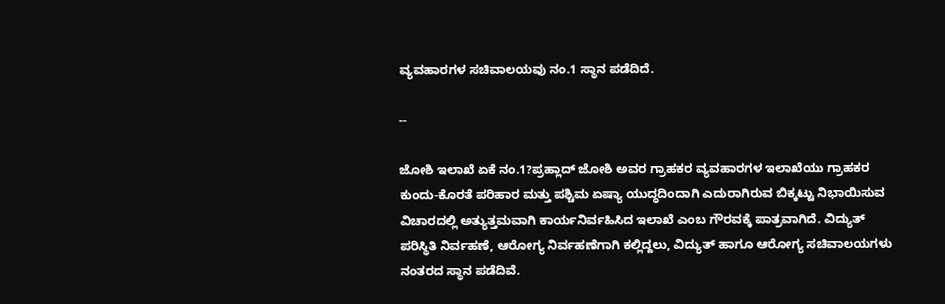ವ್ಯವಹಾರಗಳ ಸಚಿವಾಲಯವು ನಂ.1 ಸ್ಥಾನ ಪಡೆದಿದೆ.

--

ಜೋಶಿ ಇಲಾಖೆ ಏಕೆ ನಂ.1?ಪ್ರಹ್ಲಾದ್‌ ಜೋಶಿ ಅವರ ಗ್ರಾಹಕರ ವ್ಯವಹಾರಗಳ ಇಲಾಖೆಯು ಗ್ರಾಹಕರ ಕುಂದು-ಕೊರತೆ ಪರಿಹಾರ ಮತ್ತು ಪಶ್ಚಿಮ ಏಷ್ಯಾ ಯುದ್ಧದಿಂದಾಗಿ ಎದುರಾಗಿರುವ ಬಿಕ್ಕಟ್ಟು ನಿಭಾಯಿಸುವ ವಿಚಾರದಲ್ಲಿ ಅತ್ಯುತ್ತಮವಾಗಿ ಕಾರ್ಯನಿರ್ವಹಿಸಿದ ಇಲಾಖೆ ಎಂಬ ಗೌರವಕ್ಕೆ ಪಾತ್ರವಾಗಿದೆ. ವಿದ್ಯುತ್ ಪರಿಸ್ಥಿತಿ ನಿರ್ವಹಣೆ, ಆರೋಗ್ಯ ನಿರ್ವಹಣೆಗಾಗಿ ಕಲ್ಲಿದ್ದಲು, ವಿದ್ಯುತ್‌ ಹಾಗೂ ಆರೋಗ್ಯ ಸಚಿವಾಲಯಗಳು ನಂತರದ ಸ್ಥಾನ ಪಡೆದಿವೆ.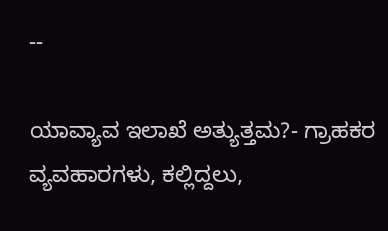--

ಯಾವ್ಯಾವ ಇಲಾಖೆ ಅತ್ಯುತ್ತಮ?- ಗ್ರಾಹಕರ ವ್ಯವಹಾರಗಳು, ಕಲ್ಲಿದ್ದಲು,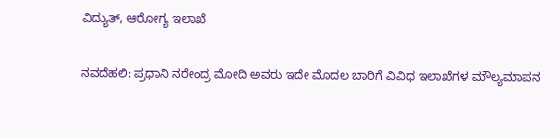ವಿದ್ಯುತ್‌, ಆರೋಗ್ಯ ಇಲಾಖೆ

ನವದೆಹಲಿ: ಪ್ರಧಾನಿ ನರೇಂದ್ರ ಮೋದಿ ಅವರು ಇದೇ ಮೊದಲ ಬಾರಿಗೆ ವಿವಿಧ ಇಲಾಖೆಗಳ ಮೌಲ್ಯಮಾಪನ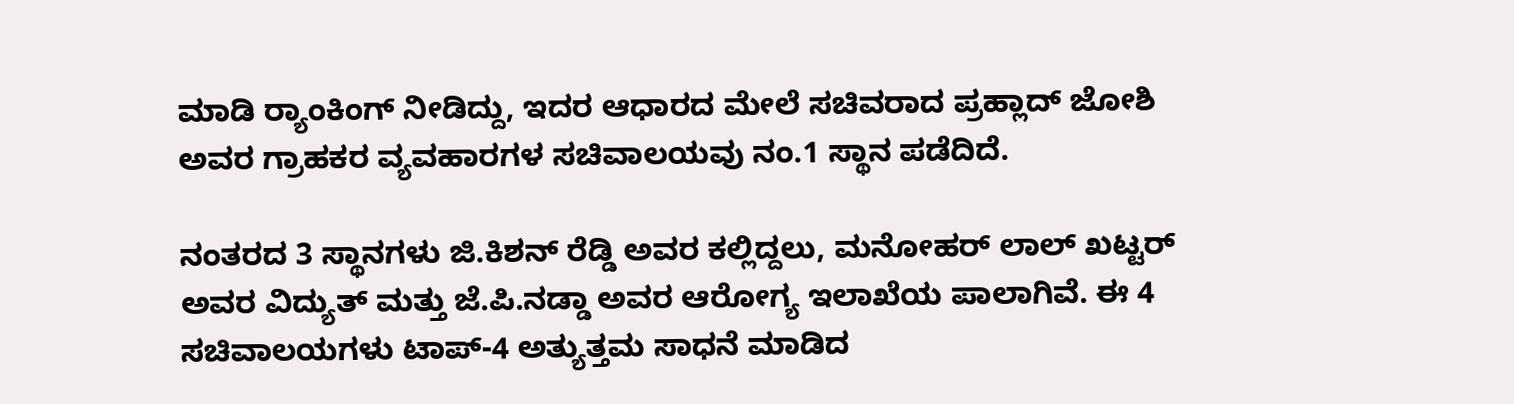ಮಾಡಿ ರ್‍ಯಾಂಕಿಂಗ್‌ ನೀಡಿದ್ದು, ಇದರ ಆಧಾರದ ಮೇಲೆ ಸಚಿವರಾದ ಪ್ರಹ್ಲಾದ್‌ ಜೋಶಿ ಅವರ ಗ್ರಾಹಕರ ವ್ಯವಹಾರಗಳ ಸಚಿವಾಲಯವು ನಂ.1 ಸ್ಥಾನ ಪಡೆದಿದೆ.

ನಂತರದ 3 ಸ್ಥಾನಗಳು ಜಿ.ಕಿಶನ್ ರೆಡ್ಡಿ ಅವರ ಕಲ್ಲಿದ್ದಲು, ಮನೋಹರ್‌ ಲಾಲ್‌ ಖಟ್ಟರ್‌ ಅವರ ವಿದ್ಯುತ್ ಮತ್ತು ಜೆ.ಪಿ.ನಡ್ಡಾ ಅವರ ಆರೋಗ್ಯ ಇಲಾಖೆಯ ಪಾಲಾಗಿವೆ. ಈ 4 ಸಚಿವಾಲಯಗಳು ಟಾಪ್-4 ಅತ್ಯುತ್ತಮ ಸಾಧನೆ ಮಾಡಿದ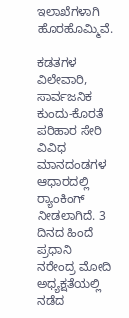ಇಲಾಖೆಗಳಾಗಿ ಹೊರಹೊಮ್ಮಿವೆ.

ಕಡತಗಳ ವಿಲೇವಾರಿ, ಸಾರ್ವಜನಿಕ ಕುಂದು-ಕೊರತೆ ಪರಿಹಾರ ಸೇರಿ ವಿವಿಧ ಮಾನದಂಡಗಳ ಆಧಾರದಲ್ಲಿ ರ್‍ಯಾಂಕಿಂಗ್ ನೀಡಲಾಗಿದೆ. 3 ದಿನದ ಹಿಂದೆ ಪ್ರಧಾನಿ ನರೇಂದ್ರ ಮೋದಿ ಅಧ್ಯಕ್ಷತೆಯಲ್ಲಿ ನಡೆದ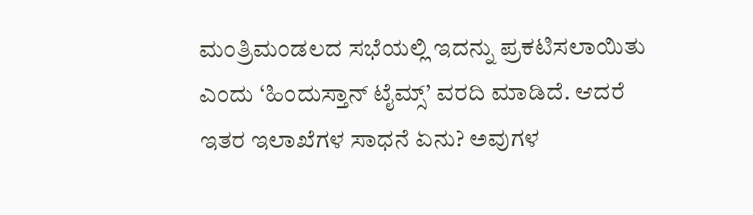ಮಂತ್ರಿಮಂಡಲದ ಸಭೆಯಲ್ಲಿ ಇದನ್ನು ಪ್ರಕಟಿಸಲಾಯಿತು ಎಂದು ‘ಹಿಂದುಸ್ತಾನ್ ಟೈಮ್ಸ್‌’ ವರದಿ ಮಾಡಿದೆ. ಆದರೆ ಇತರ ಇಲಾಖೆಗಳ ಸಾಧನೆ ಏನು? ಅವುಗಳ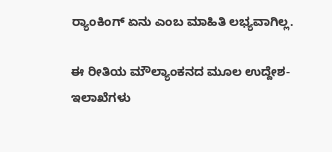ರ್‍ಯಾಂಕಿಂಗ್ ಏನು ಎಂಬ ಮಾಹಿತಿ ಲಭ್ಯವಾಗಿಲ್ಲ.

ಈ ರೀತಿಯ ಮೌಲ್ಯಾಂಕನದ ಮೂಲ ಉದ್ದೇಶ- ಇಲಾಖೆಗಳು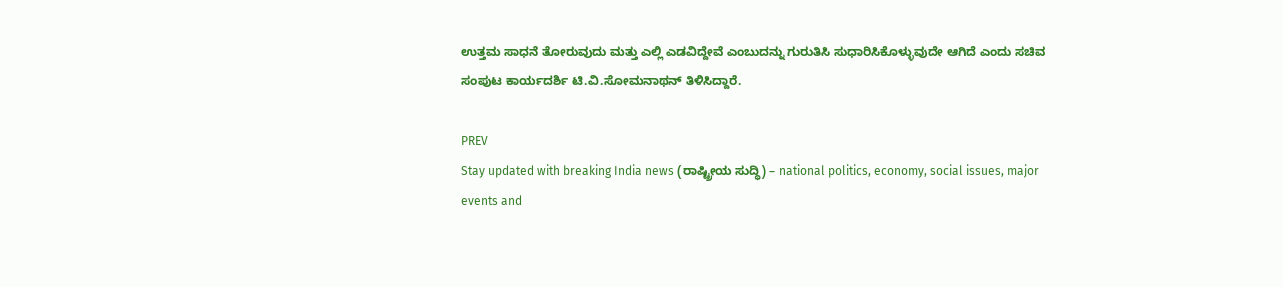ಉತ್ತಮ ಸಾಧನೆ ತೋರುವುದು ಮತ್ತು ಎಲ್ಲಿ ಎಡವಿದ್ದೇವೆ ಎಂಬುದನ್ನು ಗುರುತಿಸಿ ಸುಧಾರಿಸಿಕೊಳ್ಳುವುದೇ ಆಗಿದೆ ಎಂದು ಸಚಿವ ಸಂಪುಟ ಕಾರ್ಯದರ್ಶಿ ಟಿ.ವಿ.ಸೋಮನಾಥನ್‌ ತಿಳಿಸಿದ್ದಾರೆ.

PREV
Stay updated with breaking India news (ರಾಷ್ಟ್ರೀಯ ಸುದ್ಧಿ) – national politics, economy, social issues, major events and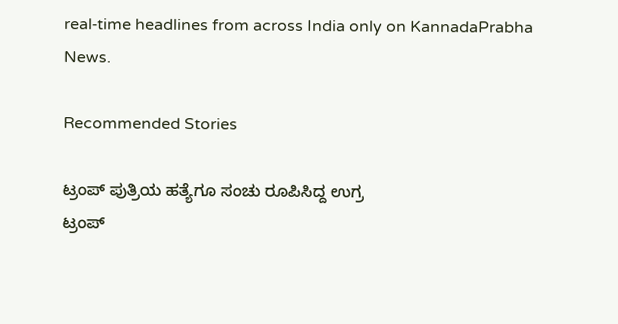real‑time headlines from across India only on KannadaPrabha News.

Recommended Stories

ಟ್ರಂಪ್‌ ಪುತ್ರಿಯ ಹತ್ಯೆಗೂ ಸಂಚು ರೂಪಿಸಿದ್ದ ಉಗ್ರ
ಟ್ರಂಪ್‌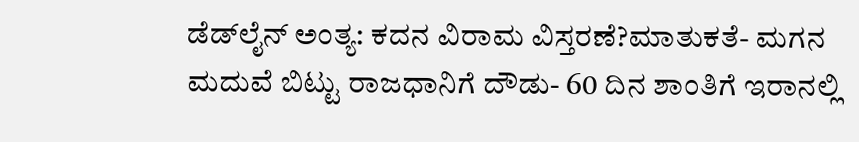ಡೆಡ್‌ಲೈನ್‌ ಅಂತ್ಯ: ಕದನ ವಿರಾಮ ವಿಸ್ತರಣೆ?ಮಾತುಕತೆ- ಮಗನ ಮದುವೆ ಬಿಟ್ಟು ರಾಜಧಾನಿಗೆ ದೌಡು- 60 ದಿನ ಶಾಂತಿಗೆ ಇರಾನಲ್ಲಿ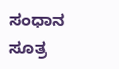ಸಂಧಾನ ಸೂತ್ರ